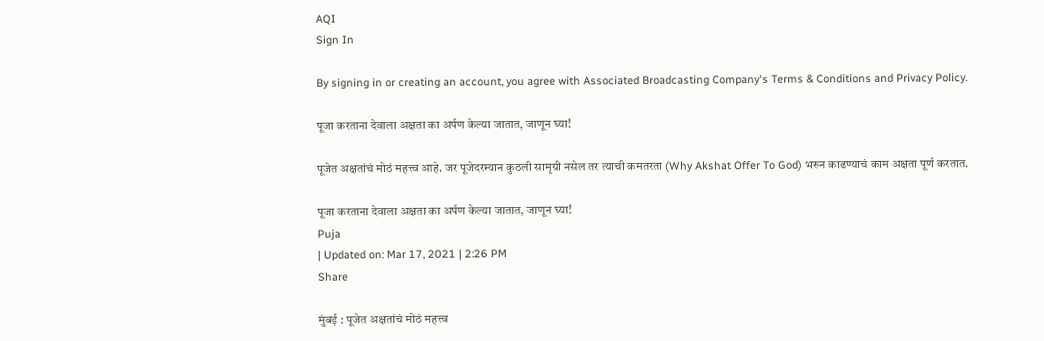AQI
Sign In

By signing in or creating an account, you agree with Associated Broadcasting Company's Terms & Conditions and Privacy Policy.

पूजा करताना देवाला अक्षता का अर्पण केल्या जातात, जाणून घ्या!

पूजेत अक्षतांचं मोठं महत्त्व आहे. जर पूजेदरम्यान कुठली सामृग्री नसेल तर त्याची कमतरता (Why Akshat Offer To God) भरुन काढण्याचं काम अक्षता पूर्ण करतात.

पूजा करताना देवाला अक्षता का अर्पण केल्या जातात, जाणून घ्या!
Puja
| Updated on: Mar 17, 2021 | 2:26 PM
Share

मुंबई : पूजेत अक्षतांचं मोठं महत्त्व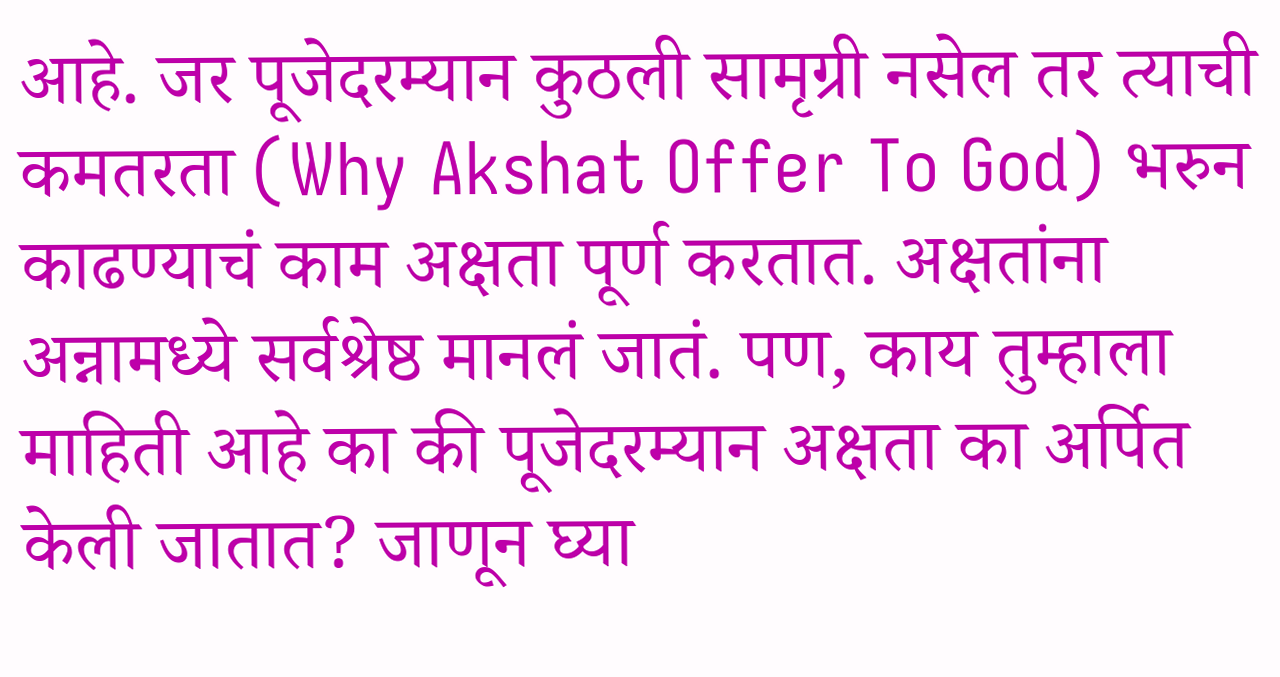आहे. जर पूजेदरम्यान कुठली सामृग्री नसेल तर त्याची कमतरता (Why Akshat Offer To God) भरुन काढण्याचं काम अक्षता पूर्ण करतात. अक्षतांना अन्नामध्ये सर्वश्रेष्ठ मानलं जातं. पण, काय तुम्हाला माहिती आहे का की पूजेदरम्यान अक्षता का अर्पित केली जातात? जाणून घ्या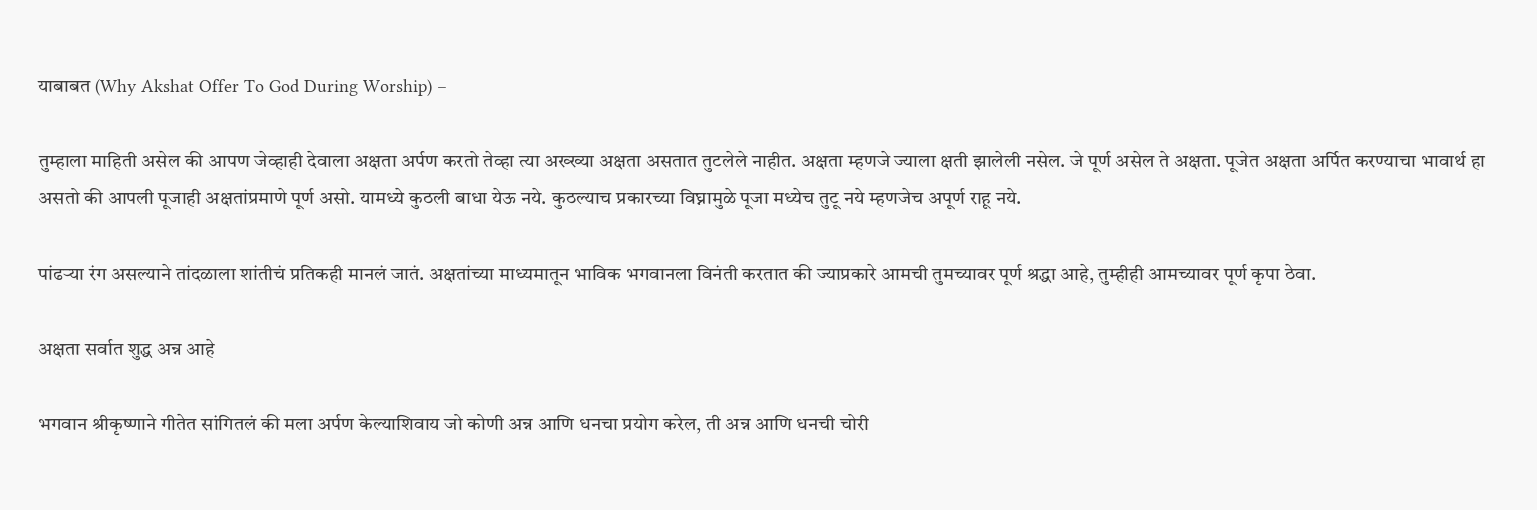याबाबत (Why Akshat Offer To God During Worship) –

तुम्हाला माहिती असेल की आपण जेव्हाही देवाला अक्षता अर्पण करतो तेव्हा त्या अख्ख्या अक्षता असतात तुटलेले नाहीत. अक्षता म्हणजे ज्याला क्षती झालेली नसेल. जे पूर्ण असेल ते अक्षता. पूजेत अक्षता अर्पित करण्याचा भावार्थ हा असतो की आपली पूजाही अक्षतांप्रमाणे पूर्ण असो. यामध्ये कुठली बाधा येऊ नये. कुठल्याच प्रकारच्या विघ्नामुळे पूजा मध्येच तुटू नये म्हणजेच अपूर्ण राहू नये.

पांढऱ्या रंग असल्याने तांदळाला शांतीचं प्रतिकही मानलं जातं. अक्षतांच्या माध्यमातून भाविक भगवानला विनंती करतात की ज्याप्रकारे आमची तुमच्यावर पूर्ण श्रद्धा आहे, तुम्हीही आमच्यावर पूर्ण कृपा ठेवा.

अक्षता सर्वात शुद्ध अन्न आहे

भगवान श्रीकृष्णाने गीतेत सांगितलं की मला अर्पण केल्याशिवाय जो कोणी अन्न आणि धनचा प्रयोग करेल, ती अन्न आणि धनची चोरी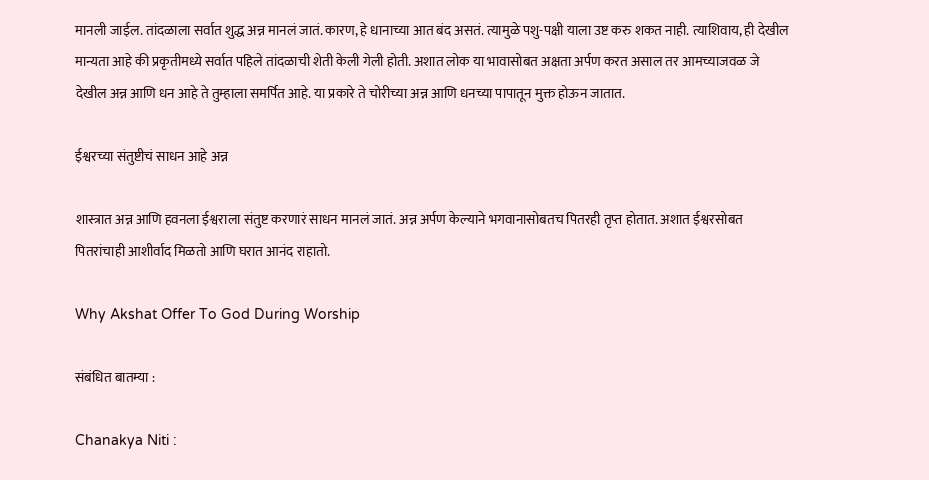मानली जाईल. तांदळाला सर्वात शुद्ध अन्न मानलं जातं. कारण, हे धानाच्या आत बंद असतं. त्यामुळे पशु-पक्षी याला उष्ट करु शकत नाही. त्याशिवाय, ही देखील मान्यता आहे की प्रकृतीमध्ये सर्वात पहिले तांदळाची शेती केली गेली होती. अशात लोक या भावासोबत अक्षता अर्पण करत असाल तर आमच्याजवळ जे देखील अन्न आणि धन आहे ते तुम्हाला समर्पित आहे. या प्रकारे ते चोरीच्या अन्न आणि धनच्या पापातून मुक्त होऊन जातात.

ईश्वरच्या संतुष्टीचं साधन आहे अन्न

शास्त्रात अन्न आणि हवनला ईश्वराला संतुष्ट करणारं साधन मानलं जातं. अन्न अर्पण केल्याने भगवानासोबतच पितरही तृप्त होतात. अशात ईश्वरसोबत पितरांचाही आशीर्वाद मिळतो आणि घरात आनंद राहातो.

Why Akshat Offer To God During Worship

संबंधित बातम्या :

Chanakya Niti :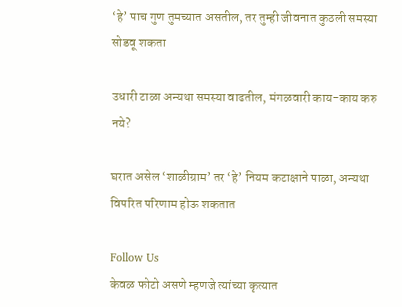‘हे’ पाच गुण तुमच्यात असतील, तर तुम्ही जीवनात कुठली समस्या सोडवू शकता

उधारी टाळा अन्यथा समस्या वाढतील, मंगळवारी काय-काय करु नये?

घरात असेल ‘शाळीग्राम’ तर ‘हे’ नियम कटाक्षाने पाळा, अन्यथा विपरित परिणाम होऊ शकतात

Follow Us
केवळ फोटो असणे म्हणजे त्यांच्या कृत्यात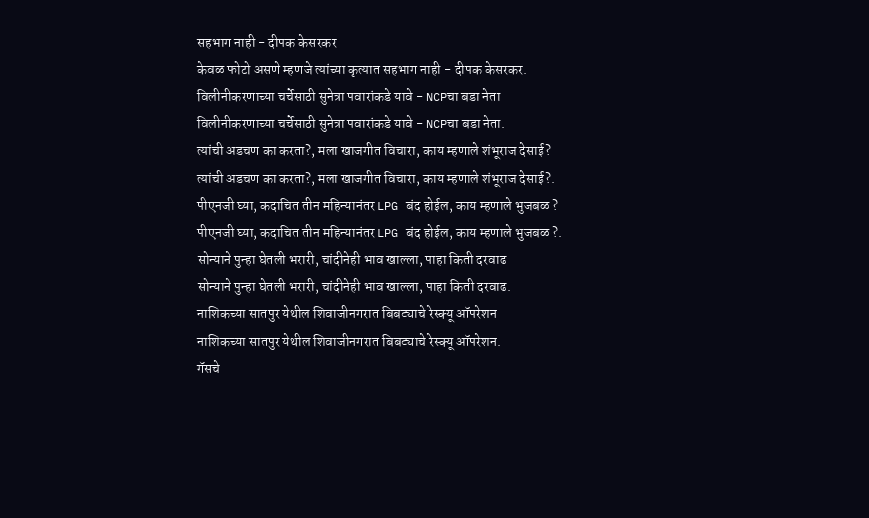सहभाग नाही - दीपक केसरकर
केवळ फोटो असणे म्हणजे त्यांच्या कृत्यात सहभाग नाही - दीपक केसरकर.
विलीनीकरणाच्या चर्चेसाठी सुनेत्रा पवारांकडे यावे - NCPचा बडा नेता
विलीनीकरणाच्या चर्चेसाठी सुनेत्रा पवारांकडे यावे - NCPचा बडा नेता.
त्यांची अडचण का करता?, मला खाजगीत विचारा, काय म्हणाले शंभूराज देसाई?
त्यांची अडचण का करता?, मला खाजगीत विचारा, काय म्हणाले शंभूराज देसाई?.
पीएनजी घ्या, कदाचित तीन महिन्यानंतर LPG बंद होईल, काय म्हणाले भुजबळ ?
पीएनजी घ्या, कदाचित तीन महिन्यानंतर LPG बंद होईल, काय म्हणाले भुजबळ ?.
सोन्याने पुन्हा घेतली भरारी, चांदीनेही भाव खाल्ला, पाहा किती दरवाढ
सोन्याने पुन्हा घेतली भरारी, चांदीनेही भाव खाल्ला, पाहा किती दरवाढ.
नाशिकच्या सातपुर येथील शिवाजीनगरात बिबट्याचे रेस्क्यू ऑपरेशन
नाशिकच्या सातपुर येथील शिवाजीनगरात बिबट्याचे रेस्क्यू ऑपरेशन.
गॅसचे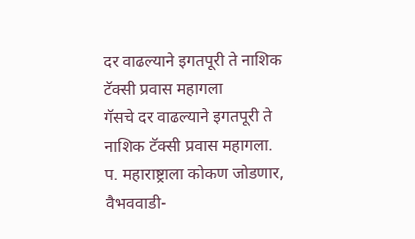दर वाढल्याने इगतपूरी ते नाशिक टॅक्सी प्रवास महागला
गॅसचे दर वाढल्याने इगतपूरी ते नाशिक टॅक्सी प्रवास महागला.
प. महाराष्ट्राला कोकण जोडणार, वैभववाडी-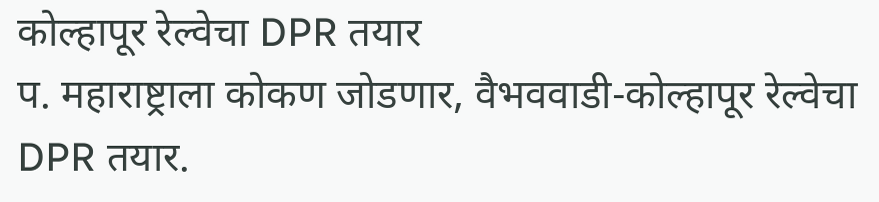कोल्हापूर रेल्वेचा DPR तयार
प. महाराष्ट्राला कोकण जोडणार, वैभववाडी-कोल्हापूर रेल्वेचा DPR तयार.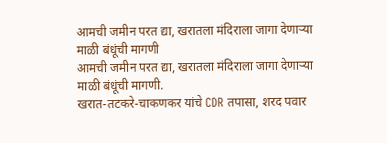आमची जमीन परत द्या, खरातला मंदिराला जागा देणाऱ्या माळी बंधूंची मागणी
आमची जमीन परत द्या, खरातला मंदिराला जागा देणाऱ्या माळी बंधूंची मागणी.
खरात-तटकरे-चाकणकर यांचे CDR तपासा, शरद पवार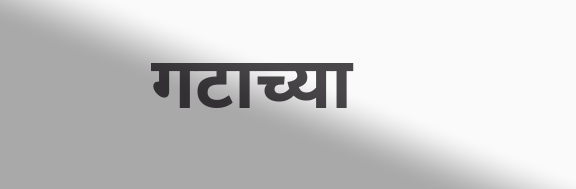गटाच्या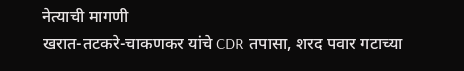नेत्याची मागणी
खरात-तटकरे-चाकणकर यांचे CDR तपासा, शरद पवार गटाच्या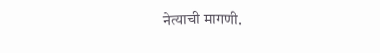नेत्याची मागणी.